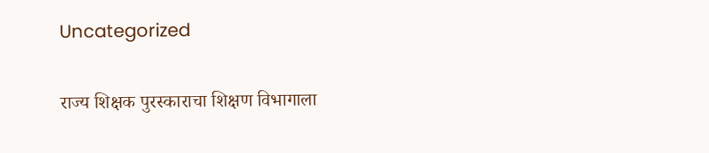Uncategorized

राज्य शिक्षक पुरस्काराचा शिक्षण विभागाला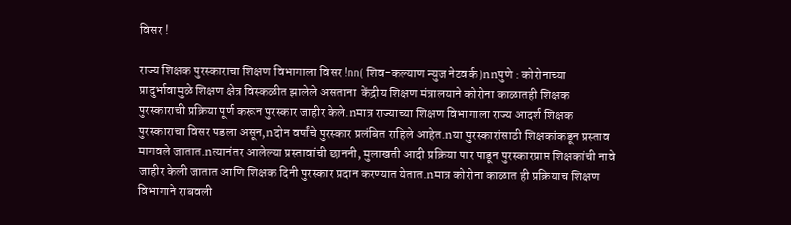विसर !

राज्य शिक्षक पुरस्काराचा शिक्षण विभागाला विसर !nn( शिव-कल्याण न्युज नेटवर्क )nnपुणे : कोरोनाच्या प्रादुर्भावामुळे शिक्षण क्षेत्र विस्कळीत झालेले असताना  केंद्रीय शिक्षण मंत्रालयाने कोरोना काळातही शिक्षक पुरस्काराची प्रक्रिया पूर्ण करून पुरस्कार जाहीर केले.nमात्र राज्याच्या शिक्षण विभागाला राज्य आदर्श शिक्षक पुरस्काराचा विसर पडला असून,nदोन वर्षांचे पुरस्कार प्रलंबित राहिले आहेत.nया पुरस्कारांसाठी शिक्षकांकडून प्रस्ताव मागवले जातात.nत्यानंतर आलेल्या प्रस्तावांची छाननी, मुलाखती आदी प्रक्रिया पार पाडून पुरस्कारप्राप्त शिक्षकांची नावे जाहीर केली जातात आणि शिक्षक दिनी पुरस्कार प्रदान करण्यात येतात.nमात्र कोरोना काळात ही प्रक्रियाच शिक्षण विभागाने राबवली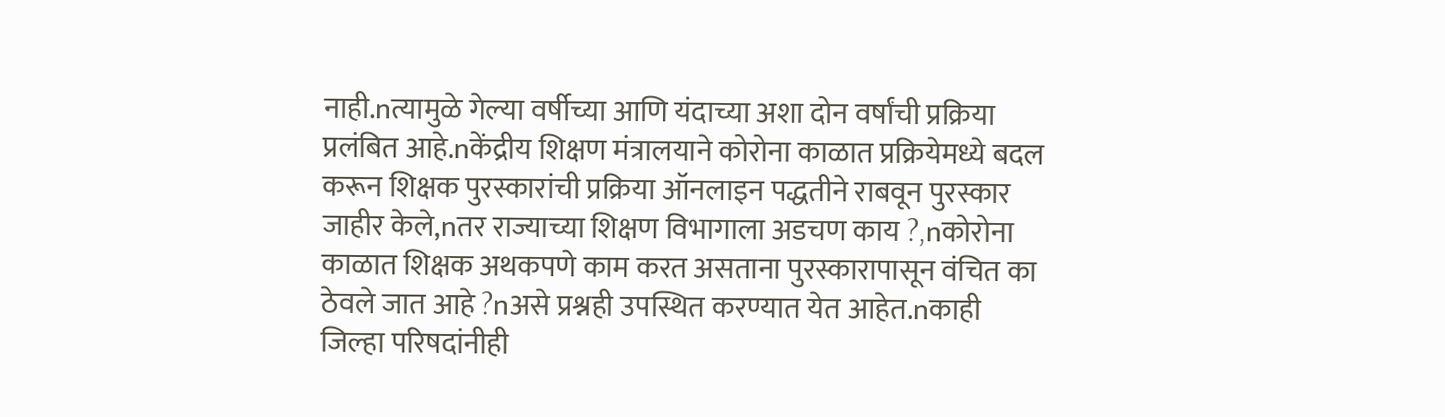नाही.nत्यामुळे गेल्या वर्षीच्या आणि यंदाच्या अशा दोन वर्षांची प्रक्रिया प्रलंबित आहे.nकेंद्रीय शिक्षण मंत्रालयाने कोरोना काळात प्रक्रियेमध्ये बदल करून शिक्षक पुरस्कारांची प्रक्रिया ऑनलाइन पद्धतीने राबवून पुरस्कार जाहीर केले,nतर राज्याच्या शिक्षण विभागाला अडचण काय ?,nकोरोना काळात शिक्षक अथकपणे काम करत असताना पुरस्कारापासून वंचित का ठेवले जात आहे ?nअसे प्रश्नही उपस्थित करण्यात येत आहेत.nकाही जिल्हा परिषदांनीही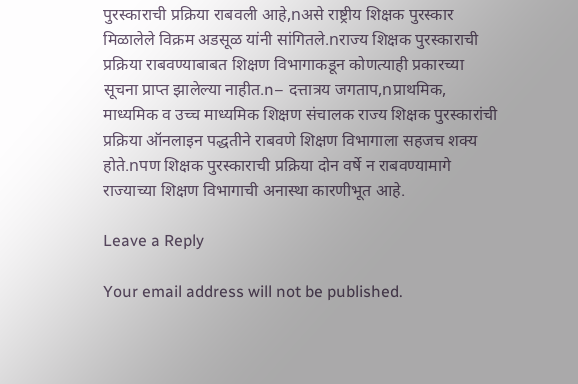पुरस्काराची प्रक्रिया राबवली आहे,nअसे राष्ट्रीय शिक्षक पुरस्कार मिळालेले विक्रम अडसूळ यांनी सांगितले.nराज्य शिक्षक पुरस्काराची प्रक्रिया राबवण्याबाबत शिक्षण विभागाकडून कोणत्याही प्रकारच्या सूचना प्राप्त झालेल्या नाहीत.n– दत्तात्रय जगताप,nप्राथमिक, माध्यमिक व उच्च माध्यमिक शिक्षण संचालक राज्य शिक्षक पुरस्कारांची प्रक्रिया ऑनलाइन पद्धतीने राबवणे शिक्षण विभागाला सहजच शक्य होते.nपण शिक्षक पुरस्काराची प्रक्रिया दोन वर्षे न राबवण्यामागे राज्याच्या शिक्षण विभागाची अनास्था कारणीभूत आहे.

Leave a Reply

Your email address will not be published.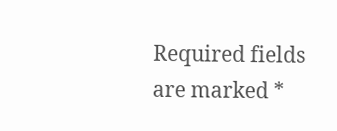Required fields are marked *